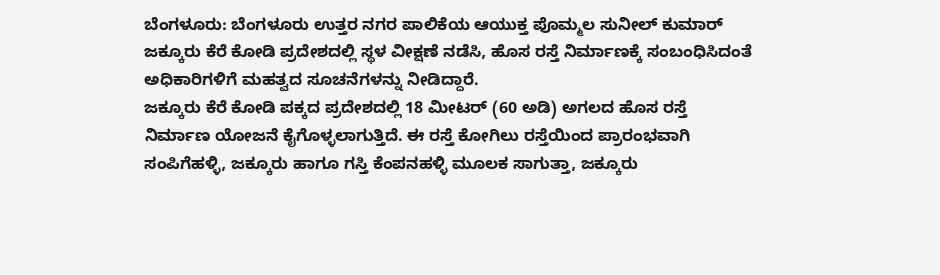ಬೆಂಗಳೂರು: ಬೆಂಗಳೂರು ಉತ್ತರ ನಗರ ಪಾಲಿಕೆಯ ಆಯುಕ್ತ ಪೊಮ್ಮಲ ಸುನೀಲ್ ಕುಮಾರ್ ಜಕ್ಕೂರು ಕೆರೆ ಕೋಡಿ ಪ್ರದೇಶದಲ್ಲಿ ಸ್ಥಳ ವೀಕ್ಷಣೆ ನಡೆಸಿ, ಹೊಸ ರಸ್ತೆ ನಿರ್ಮಾಣಕ್ಕೆ ಸಂಬಂಧಿಸಿದಂತೆ ಅಧಿಕಾರಿಗಳಿಗೆ ಮಹತ್ವದ ಸೂಚನೆಗಳನ್ನು ನೀಡಿದ್ದಾರೆ.
ಜಕ್ಕೂರು ಕೆರೆ ಕೋಡಿ ಪಕ್ಕದ ಪ್ರದೇಶದಲ್ಲಿ 18 ಮೀಟರ್ (60 ಅಡಿ) ಅಗಲದ ಹೊಸ ರಸ್ತೆ ನಿರ್ಮಾಣ ಯೋಜನೆ ಕೈಗೊಳ್ಳಲಾಗುತ್ತಿದೆ. ಈ ರಸ್ತೆ ಕೋಗಿಲು ರಸ್ತೆಯಿಂದ ಪ್ರಾರಂಭವಾಗಿ ಸಂಪಿಗೆಹಳ್ಳಿ, ಜಕ್ಕೂರು ಹಾಗೂ ಗಸ್ತಿ ಕೆಂಪನಹಳ್ಳಿ ಮೂಲಕ ಸಾಗುತ್ತಾ, ಜಕ್ಕೂರು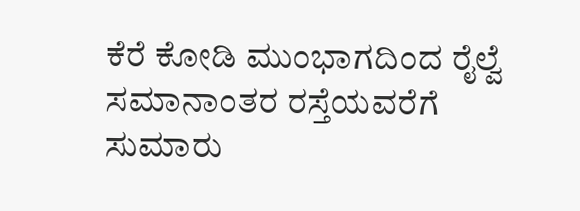ಕೆರೆ ಕೋಡಿ ಮುಂಭಾಗದಿಂದ ರೈಲ್ವೆ ಸಮಾನಾಂತರ ರಸ್ತೆಯವರೆಗೆ ಸುಮಾರು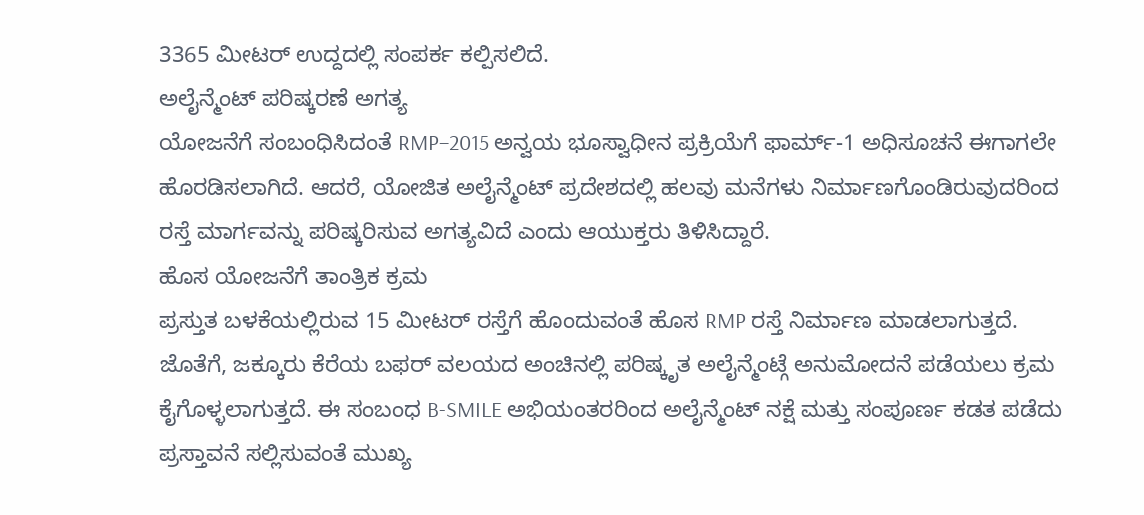3365 ಮೀಟರ್ ಉದ್ದದಲ್ಲಿ ಸಂಪರ್ಕ ಕಲ್ಪಿಸಲಿದೆ.
ಅಲೈನ್ಮೆಂಟ್ ಪರಿಷ್ಕರಣೆ ಅಗತ್ಯ
ಯೋಜನೆಗೆ ಸಂಬಂಧಿಸಿದಂತೆ RMP–2015 ಅನ್ವಯ ಭೂಸ್ವಾಧೀನ ಪ್ರಕ್ರಿಯೆಗೆ ಫಾರ್ಮ್-1 ಅಧಿಸೂಚನೆ ಈಗಾಗಲೇ ಹೊರಡಿಸಲಾಗಿದೆ. ಆದರೆ, ಯೋಜಿತ ಅಲೈನ್ಮೆಂಟ್ ಪ್ರದೇಶದಲ್ಲಿ ಹಲವು ಮನೆಗಳು ನಿರ್ಮಾಣಗೊಂಡಿರುವುದರಿಂದ ರಸ್ತೆ ಮಾರ್ಗವನ್ನು ಪರಿಷ್ಕರಿಸುವ ಅಗತ್ಯವಿದೆ ಎಂದು ಆಯುಕ್ತರು ತಿಳಿಸಿದ್ದಾರೆ.
ಹೊಸ ಯೋಜನೆಗೆ ತಾಂತ್ರಿಕ ಕ್ರಮ
ಪ್ರಸ್ತುತ ಬಳಕೆಯಲ್ಲಿರುವ 15 ಮೀಟರ್ ರಸ್ತೆಗೆ ಹೊಂದುವಂತೆ ಹೊಸ RMP ರಸ್ತೆ ನಿರ್ಮಾಣ ಮಾಡಲಾಗುತ್ತದೆ. ಜೊತೆಗೆ, ಜಕ್ಕೂರು ಕೆರೆಯ ಬಫರ್ ವಲಯದ ಅಂಚಿನಲ್ಲಿ ಪರಿಷ್ಕೃತ ಅಲೈನ್ಮೆಂಟ್ಗೆ ಅನುಮೋದನೆ ಪಡೆಯಲು ಕ್ರಮ ಕೈಗೊಳ್ಳಲಾಗುತ್ತದೆ. ಈ ಸಂಬಂಧ B-SMILE ಅಭಿಯಂತರರಿಂದ ಅಲೈನ್ಮೆಂಟ್ ನಕ್ಷೆ ಮತ್ತು ಸಂಪೂರ್ಣ ಕಡತ ಪಡೆದು ಪ್ರಸ್ತಾವನೆ ಸಲ್ಲಿಸುವಂತೆ ಮುಖ್ಯ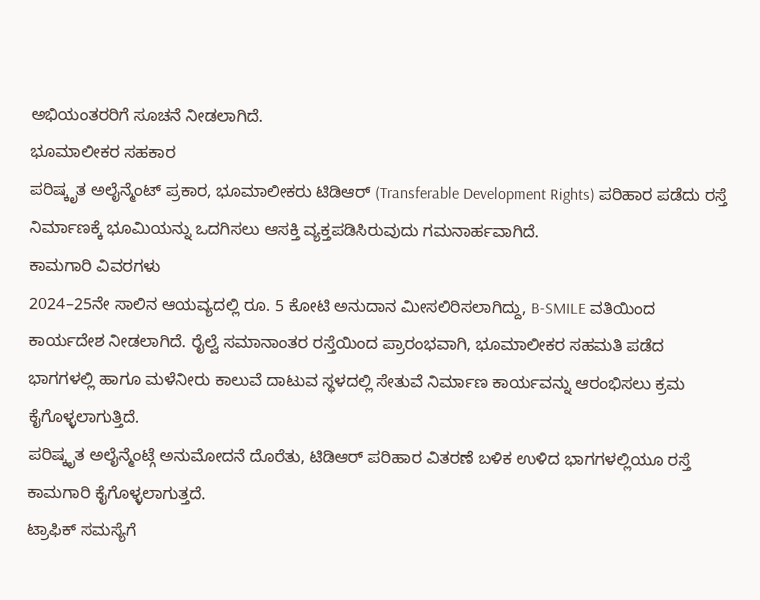ಅಭಿಯಂತರರಿಗೆ ಸೂಚನೆ ನೀಡಲಾಗಿದೆ.
ಭೂಮಾಲೀಕರ ಸಹಕಾರ
ಪರಿಷ್ಕೃತ ಅಲೈನ್ಮೆಂಟ್ ಪ್ರಕಾರ, ಭೂಮಾಲೀಕರು ಟಿಡಿಆರ್ (Transferable Development Rights) ಪರಿಹಾರ ಪಡೆದು ರಸ್ತೆ ನಿರ್ಮಾಣಕ್ಕೆ ಭೂಮಿಯನ್ನು ಒದಗಿಸಲು ಆಸಕ್ತಿ ವ್ಯಕ್ತಪಡಿಸಿರುವುದು ಗಮನಾರ್ಹವಾಗಿದೆ.
ಕಾಮಗಾರಿ ವಿವರಗಳು
2024–25ನೇ ಸಾಲಿನ ಆಯವ್ಯದಲ್ಲಿ ರೂ. 5 ಕೋಟಿ ಅನುದಾನ ಮೀಸಲಿರಿಸಲಾಗಿದ್ದು, B-SMILE ವತಿಯಿಂದ ಕಾರ್ಯದೇಶ ನೀಡಲಾಗಿದೆ. ರೈಲ್ವೆ ಸಮಾನಾಂತರ ರಸ್ತೆಯಿಂದ ಪ್ರಾರಂಭವಾಗಿ, ಭೂಮಾಲೀಕರ ಸಹಮತಿ ಪಡೆದ ಭಾಗಗಳಲ್ಲಿ ಹಾಗೂ ಮಳೆನೀರು ಕಾಲುವೆ ದಾಟುವ ಸ್ಥಳದಲ್ಲಿ ಸೇತುವೆ ನಿರ್ಮಾಣ ಕಾರ್ಯವನ್ನು ಆರಂಭಿಸಲು ಕ್ರಮ ಕೈಗೊಳ್ಳಲಾಗುತ್ತಿದೆ.
ಪರಿಷ್ಕೃತ ಅಲೈನ್ಮೆಂಟ್ಗೆ ಅನುಮೋದನೆ ದೊರೆತು, ಟಿಡಿಆರ್ ಪರಿಹಾರ ವಿತರಣೆ ಬಳಿಕ ಉಳಿದ ಭಾಗಗಳಲ್ಲಿಯೂ ರಸ್ತೆ ಕಾಮಗಾರಿ ಕೈಗೊಳ್ಳಲಾಗುತ್ತದೆ.
ಟ್ರಾಫಿಕ್ ಸಮಸ್ಯೆಗೆ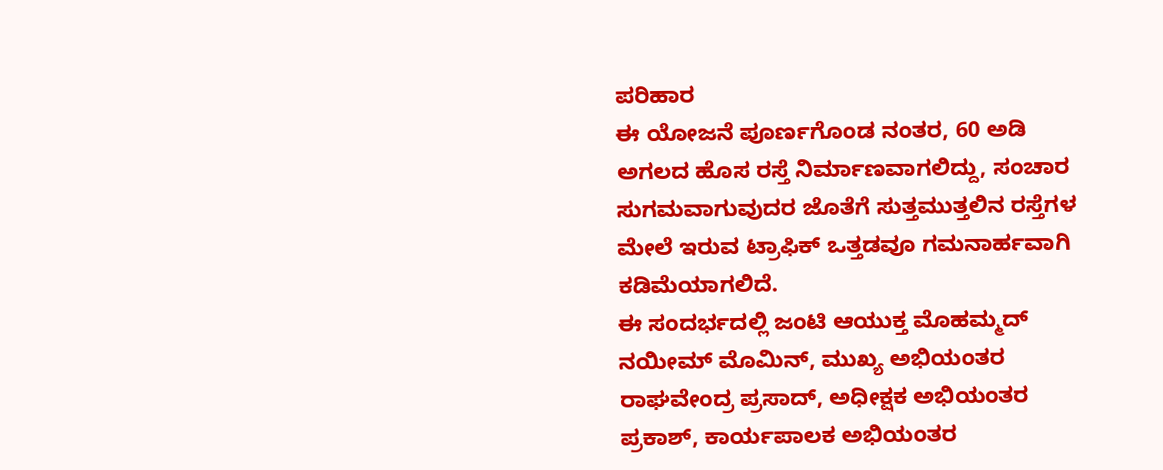ಪರಿಹಾರ
ಈ ಯೋಜನೆ ಪೂರ್ಣಗೊಂಡ ನಂತರ, 60 ಅಡಿ ಅಗಲದ ಹೊಸ ರಸ್ತೆ ನಿರ್ಮಾಣವಾಗಲಿದ್ದು, ಸಂಚಾರ ಸುಗಮವಾಗುವುದರ ಜೊತೆಗೆ ಸುತ್ತಮುತ್ತಲಿನ ರಸ್ತೆಗಳ ಮೇಲೆ ಇರುವ ಟ್ರಾಫಿಕ್ ಒತ್ತಡವೂ ಗಮನಾರ್ಹವಾಗಿ ಕಡಿಮೆಯಾಗಲಿದೆ.
ಈ ಸಂದರ್ಭದಲ್ಲಿ ಜಂಟಿ ಆಯುಕ್ತ ಮೊಹಮ್ಮದ್ ನಯೀಮ್ ಮೊಮಿನ್, ಮುಖ್ಯ ಅಭಿಯಂತರ ರಾಘವೇಂದ್ರ ಪ್ರಸಾದ್, ಅಧೀಕ್ಷಕ ಅಭಿಯಂತರ ಪ್ರಕಾಶ್, ಕಾರ್ಯಪಾಲಕ ಅಭಿಯಂತರ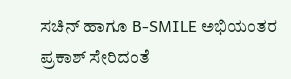ಸಚಿನ್ ಹಾಗೂ B-SMILE ಅಭಿಯಂತರ ಪ್ರಕಾಶ್ ಸೇರಿದಂತೆ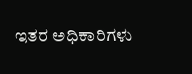ಇತರ ಅಧಿಕಾರಿಗಳು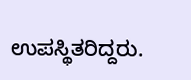ಉಪಸ್ಥಿತರಿದ್ದರು.